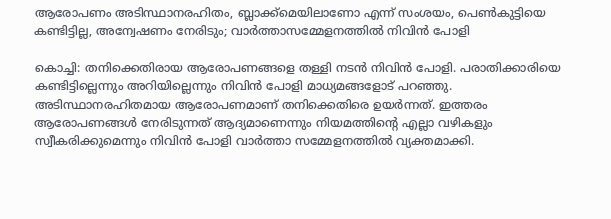ആരോപണം അടിസ്ഥാനരഹിതം, ബ്ലാക്ക്മെയിലാണോ എന്ന് സംശയം, പെൺകുട്ടിയെ കണ്ടിട്ടില്ല, അന്വേഷണം നേരിടും; വാർത്താസമ്മേളനത്തില്‍ നിവിൻ പോളി

കൊച്ചി: തനിക്കെതിരായ ആരോപണങ്ങളെ തള്ളി നടൻ നിവിൻ പോളി. പരാതിക്കാരിയെ കണ്ടിട്ടില്ലെന്നും അറിയില്ലെന്നും നിവിൻ പോളി മാധ്യമങ്ങളോട് പറഞ്ഞു. അടിസ്ഥാനരഹിതമായ ആരോപണമാണ് തനിക്കെതിരെ ഉയർന്നത്. ഇത്തരം ആരോപണങ്ങൾ നേരിടുന്നത് ആദ്യമാണെന്നും നിയമത്തിൻ്റെ എല്ലാ വഴികളും സ്വീകരിക്കുമെന്നും നിവിൻ പോളി വാർത്താ സമ്മേളനത്തിൽ‌ വ്യക്തമാക്കി.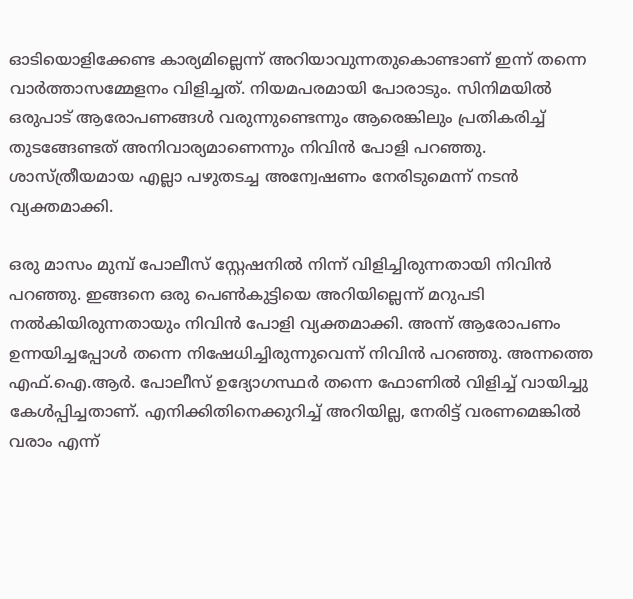ഓടിയൊളിക്കേണ്ട കാര്യമില്ലെന്ന് അറിയാവുന്നതുകൊണ്ടാണ് ഇന്ന് തന്നെ വാർത്താസമ്മേളനം വിളിച്ചത്. നിയമപരമായി പോരാടും. സിനിമയിൽ ഒരുപാട് ആരോപണങ്ങൾ വരുന്നുണ്ടെന്നും ആരെങ്കിലും പ്രതികരിച്ച് തുടങ്ങേണ്ടത് അനിവാര്യമാണെന്നും നിവിൻ പോളി പറഞ്ഞു. ശാസ്ത്രീയമായ എല്ലാ പഴുതടച്ച അന്വേഷണം നേരിടുമെന്ന് നടൻ വ്യക്തമാക്കി.

ഒരു മാസം മുമ്പ് പോലീസ് സ്റ്റേഷനിൽ നിന്ന് വിളിച്ചിരുന്നതായി നിവിൻ പറഞ്ഞു. ഇങ്ങനെ ഒരു പെൺകുട്ടിയെ അറിയില്ലെന്ന് മറുപടി നൽകിയിരുന്നതായും നിവിൻ പോളി വ്യക്തമാക്കി. അന്ന് ആരോപണം ഉന്നയിച്ചപ്പോൾ തന്നെ നിഷേധിച്ചിരുന്നുവെന്ന് നിവി‍ൻ പറഞ്ഞു. അന്നത്തെ എഫ്.ഐ.ആർ. പോലീസ് ഉദ്യോഗസ്ഥര്‍ തന്നെ ഫോണില്‍ വിളിച്ച് വായിച്ചു കേൾപ്പിച്ചതാണ്. എനിക്കിതിനെക്കുറിച്ച് അറിയില്ല, നേരിട്ട് വരണമെങ്കിൽ വരാം എന്ന്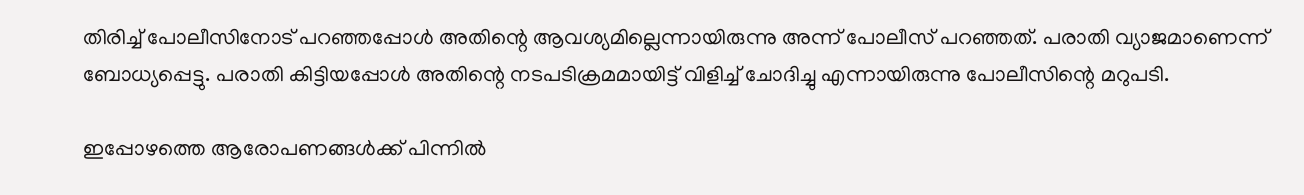തിരിച്ച് പോലീസിനോട് പറഞ്ഞപ്പോൾ അതിന്റെ ആവശ്യമില്ലെന്നായിരുന്നു അന്ന് പോലീസ് പറഞ്ഞത്. പരാതി വ്യാജമാണെന്ന് ബോധ്യപ്പെട്ടു. പരാതി കിട്ടിയപ്പോൾ അതിന്റെ നടപടിക്രമമായിട്ട് വിളിച്ച് ചോദിച്ചു എന്നായിരുന്നു പോലീസിന്റെ മറുപടി.

ഇപ്പോഴത്തെ ആരോപണങ്ങൾക്ക് പിന്നിൽ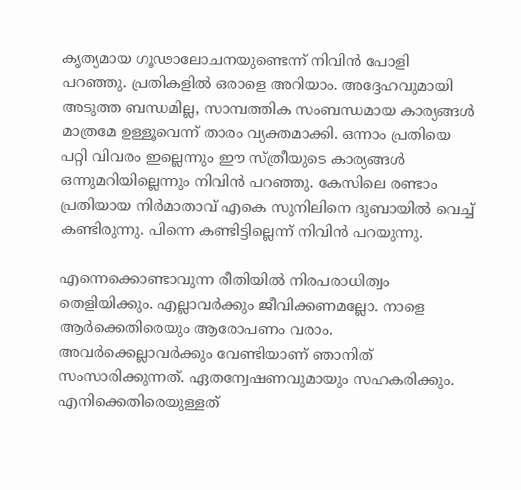കൃത്യമായ ഗൂഢാലോചനയുണ്ടെന്ന് നിവിൻ പോളി പറഞ്ഞു. പ്രതികളിൽ ഒരാളെ അറിയാം. അദ്ദേഹവുമായി അടുത്ത ബന്ധമില്ല, സാമ്പത്തിക സംബന്ധമായ കാര്യങ്ങൾ മാത്രമേ ഉള്ളൂവെന്ന് താരം വ്യക്തമാക്കി. ഒന്നാം പ്രതിയെ പറ്റി വിവരം ഇല്ലെന്നും ഈ സ്ത്രീയുടെ കാര്യങ്ങൾ ഒന്നുമറിയില്ലെന്നും നിവിൻ പറഞ്ഞു. കേസിലെ രണ്ടാം പ്രതിയായ നിർമാതാവ് എകെ സുനിലിനെ ദുബായിൽ വെച്ച് കണ്ടിരുന്നു. പിന്നെ കണ്ടിട്ടില്ലെന്ന് നിവിൻ പറയുന്നു.

എന്നെക്കൊണ്ടാവുന്ന രീതിയിൽ നിരപരാധിത്വം തെളിയിക്കും. എല്ലാവർക്കും ജീവിക്കണമല്ലോ. നാളെ ആർക്കെതിരെയും ആരോപണം വരാം. അവർക്കെല്ലാവർക്കും വേണ്ടിയാണ് ഞാനിത് സംസാരിക്കുന്നത്. ഏതന്വേഷണവുമായും സഹകരിക്കും. എനിക്കെതിരെയുള്ളത്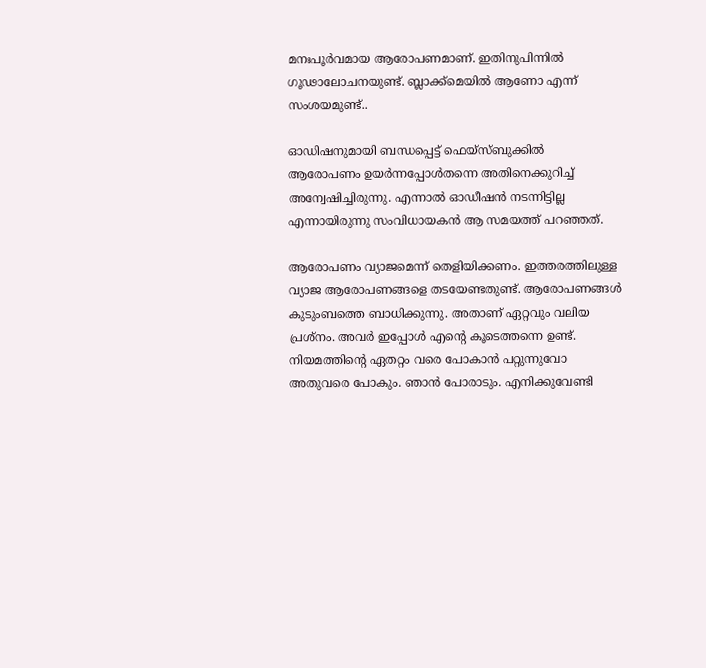മനഃപൂർവമായ ആരോപണമാണ്. ഇതിനുപിന്നിൽ ഗൂഢാലോചനയുണ്ട്. ബ്ലാക്ക്മെയിൽ ആണോ എന്ന് സംശയമുണ്ട്..

ഓഡിഷനുമായി ബന്ധപ്പെട്ട് ഫെയ്സ്ബുക്കിൽ ആരോപണം ഉയർന്നപ്പോൾതന്നെ അതിനെക്കുറിച്ച് അന്വേഷിച്ചിരുന്നു. എന്നാൽ ഓഡീഷൻ നടന്നിട്ടില്ല എന്നായിരുന്നു സംവിധായകൻ ആ സമയത്ത് പറഞ്ഞത്.

ആരോപണം വ്യാജമെന്ന് തെളിയിക്കണം. ഇത്തരത്തിലുള്ള വ്യാജ ആരോപണങ്ങളെ തടയേണ്ടതുണ്ട്. ആരോപണങ്ങൾ കുടുംബത്തെ ബാധിക്കുന്നു. അതാണ് ഏറ്റവും വലിയ പ്രശ്നം. അവർ ഇപ്പോൾ എന്റെ കൂടെത്തന്നെ ഉണ്ട്. നിയമത്തിന്റെ ഏതറ്റം വരെ പോകാൻ പറ്റുന്നുവോ അതുവരെ പോകും. ഞാൻ പോരാടും. എനിക്കുവേണ്ടി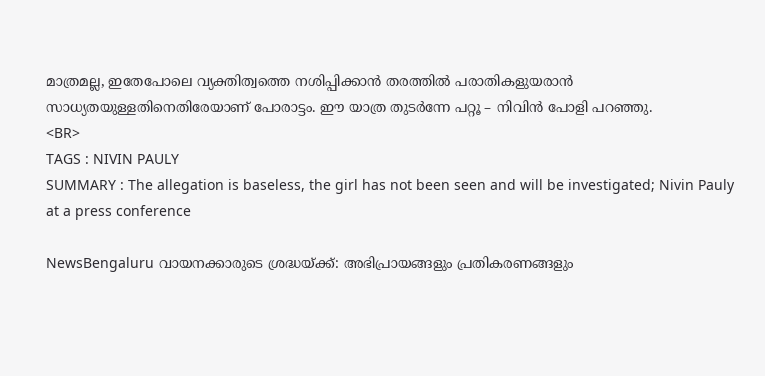മാത്രമല്ല, ഇതേപോലെ വ്യക്തിത്വത്തെ നശിപ്പിക്കാൻ തരത്തിൽ പരാതികളുയരാൻ സാധ്യതയുള്ളതിനെതിരേയാണ് പോരാട്ടം. ഈ യാത്ര തുടർന്നേ പറ്റൂ – നിവിൻ പോളി പറഞ്ഞു.
<BR>
TAGS : NIVIN PAULY
SUMMARY : The allegation is baseless, the girl has not been seen and will be investigated; Nivin Pauly at a press conference

NewsBengaluru വായനക്കാരുടെ ശ്രദ്ധയ്ക്ക്: അഭിപ്രായങ്ങളും പ്രതികരണങ്ങളും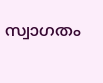സ്വാഗതം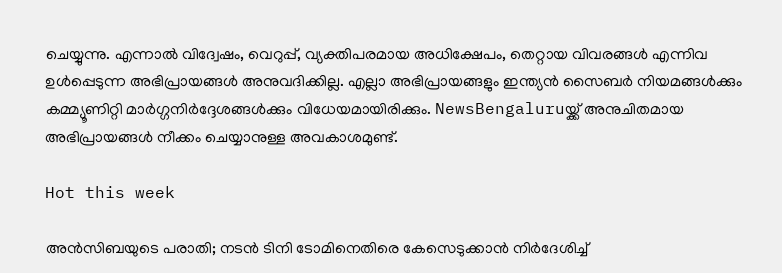ചെയ്യുന്നു. എന്നാൽ വിദ്വേഷം, വെറുപ്പ്, വ്യക്തിപരമായ അധിക്ഷേപം, തെറ്റായ വിവരങ്ങൾ എന്നിവ ഉൾപ്പെടുന്ന അഭിപ്രായങ്ങൾ അനുവദിക്കില്ല. എല്ലാ അഭിപ്രായങ്ങളും ഇന്ത്യൻ സൈബർ നിയമങ്ങൾക്കും കമ്മ്യൂണിറ്റി മാർഗ്ഗനിർദ്ദേശങ്ങൾക്കും വിധേയമായിരിക്കും. NewsBengaluruയ്ക്ക് അനുചിതമായ അഭിപ്രായങ്ങൾ നീക്കം ചെയ്യാനുള്ള അവകാശമുണ്ട്.

Hot this week

അൻസിബയുടെ പരാതി; നടൻ ടിനി ടോമിനെതിരെ കേസെടുക്കാൻ നിര്‍ദേശിച്ച്‌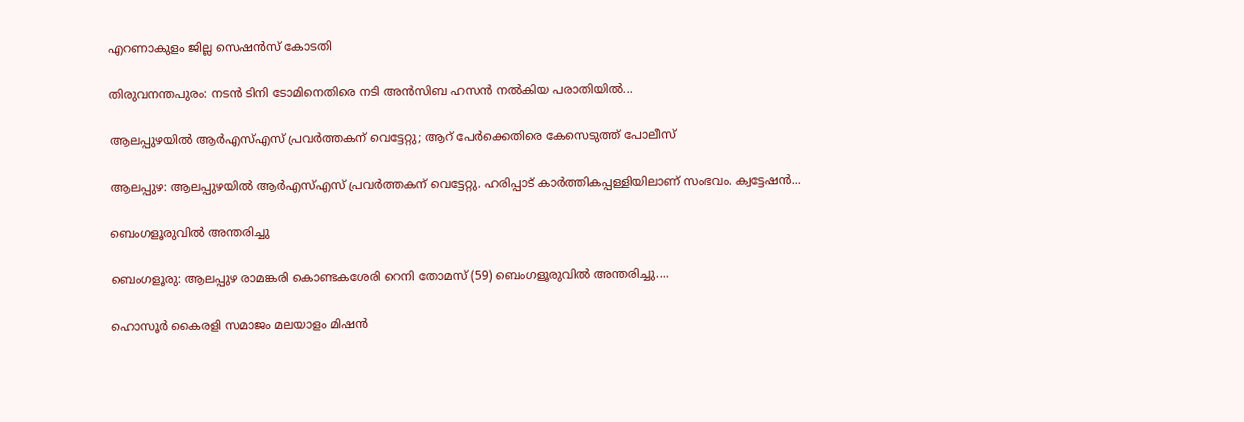എറണാകുളം ജില്ല സെഷൻസ് കോടതി

തിരുവനന്തപുരം: നടൻ ടിനി ടോമിനെതിരെ നടി അൻസിബ ഹസൻ നല്‍കിയ പരാതിയില്‍...

ആലപ്പുഴയില്‍ ആര്‍എസ്‌എസ് പ്രവര്‍ത്തകന് വെട്ടേറ്റു; ആറ് പേര്‍ക്കെതിരെ കേസെടുത്ത് പോലീസ്

ആലപ്പുഴ: ആലപ്പുഴയില്‍ ആര്‍എസ്‌എസ് പ്രവര്‍ത്തകന് വെട്ടേറ്റു. ഹരിപ്പാട് കാർത്തികപ്പള്ളിയിലാണ് സംഭവം. ക്വട്ടേഷന്‍...

ബെംഗളൂരുവില്‍ അന്തരിച്ചു

ബെംഗളൂരു: ആലപ്പുഴ രാമങ്കരി കൊണ്ടകശേരി റെനി തോമസ് (59) ബെംഗളൂരുവില്‍ അന്തരിച്ചു....

ഹൊസൂർ കൈരളി സമാജം മലയാളം മിഷൻ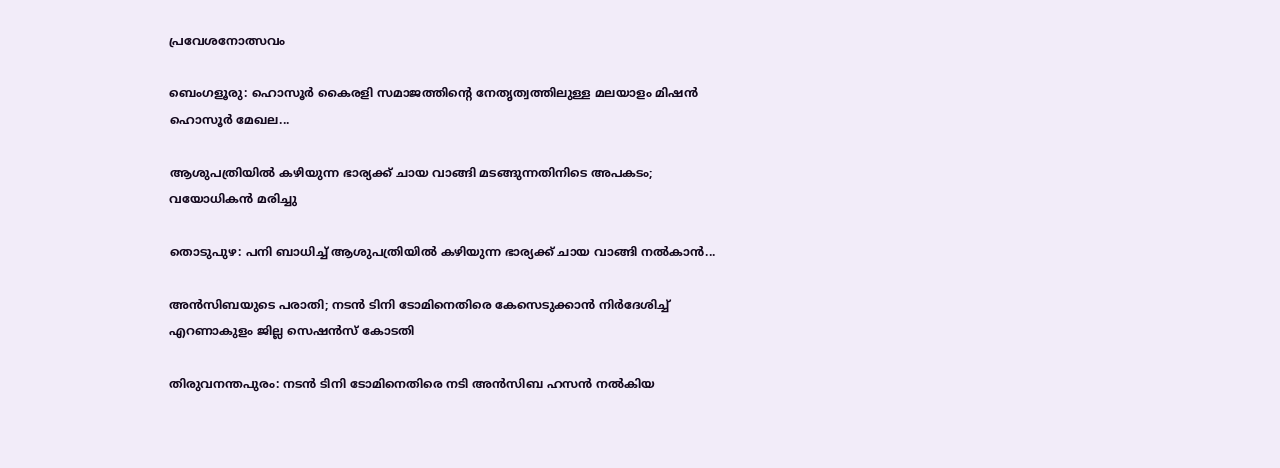പ്രവേശനോത്സവം

ബെംഗളൂരു: ഹൊസൂർ കൈരളി സമാജത്തിൻ്റെ നേതൃത്വത്തിലുള്ള മലയാളം മിഷൻ ഹൊസൂർ മേഖല...

ആശുപത്രിയില്‍ കഴിയുന്ന ഭാര്യക്ക് ചായ വാങ്ങി മടങ്ങുന്നതിനിടെ അപകടം; വയോധികന്‍ മരിച്ചു

തൊടുപുഴ: പനി ബാധിച്ച്‌ ആശുപത്രിയില്‍ കഴിയുന്ന ഭാര്യക്ക് ചായ വാങ്ങി നല്‍കാന്‍...

അൻസിബയുടെ പരാതി; നടൻ ടിനി ടോമിനെതിരെ കേസെടുക്കാൻ നിര്‍ദേശിച്ച്‌ എറണാകുളം ജില്ല സെഷൻസ് കോടതി

തിരുവനന്തപുരം: നടൻ ടിനി ടോമിനെതിരെ നടി അൻസിബ ഹസൻ നല്‍കിയ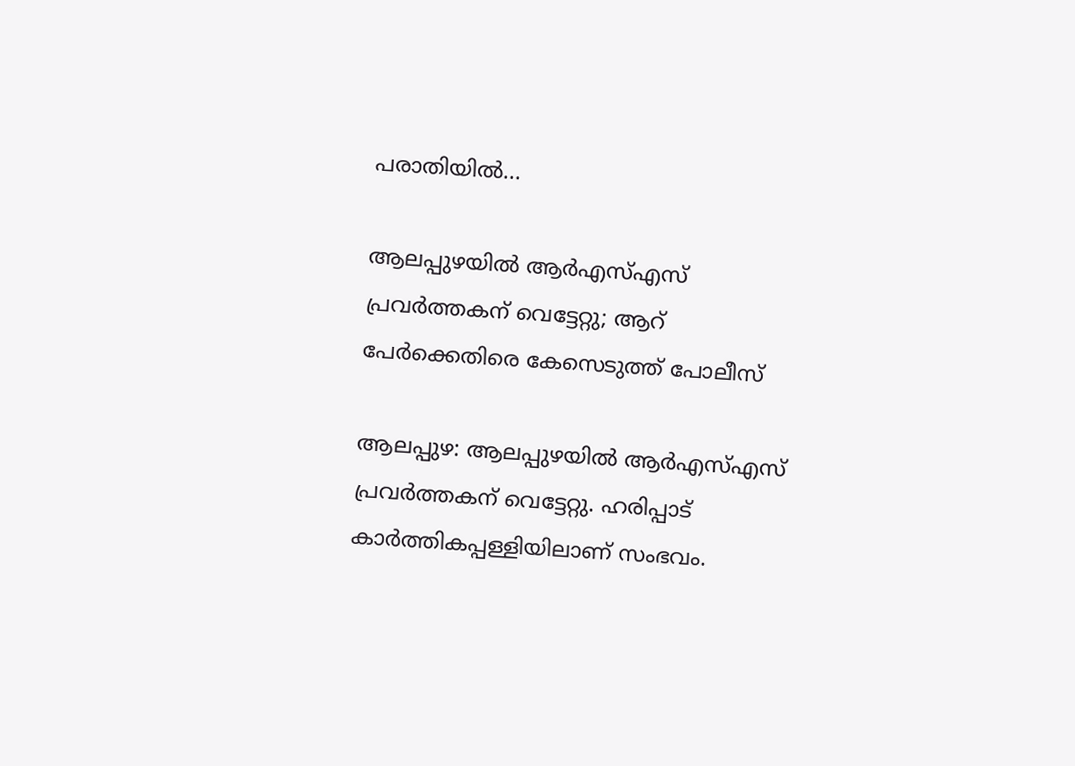പരാതിയില്‍...

ആലപ്പുഴയില്‍ ആര്‍എസ്‌എസ് പ്രവര്‍ത്തകന് വെട്ടേറ്റു; ആറ് പേര്‍ക്കെതിരെ കേസെടുത്ത് പോലീസ്

ആലപ്പുഴ: ആലപ്പുഴയില്‍ ആര്‍എസ്‌എസ് പ്രവര്‍ത്തകന് വെട്ടേറ്റു. ഹരിപ്പാട് കാർത്തികപ്പള്ളിയിലാണ് സംഭവം.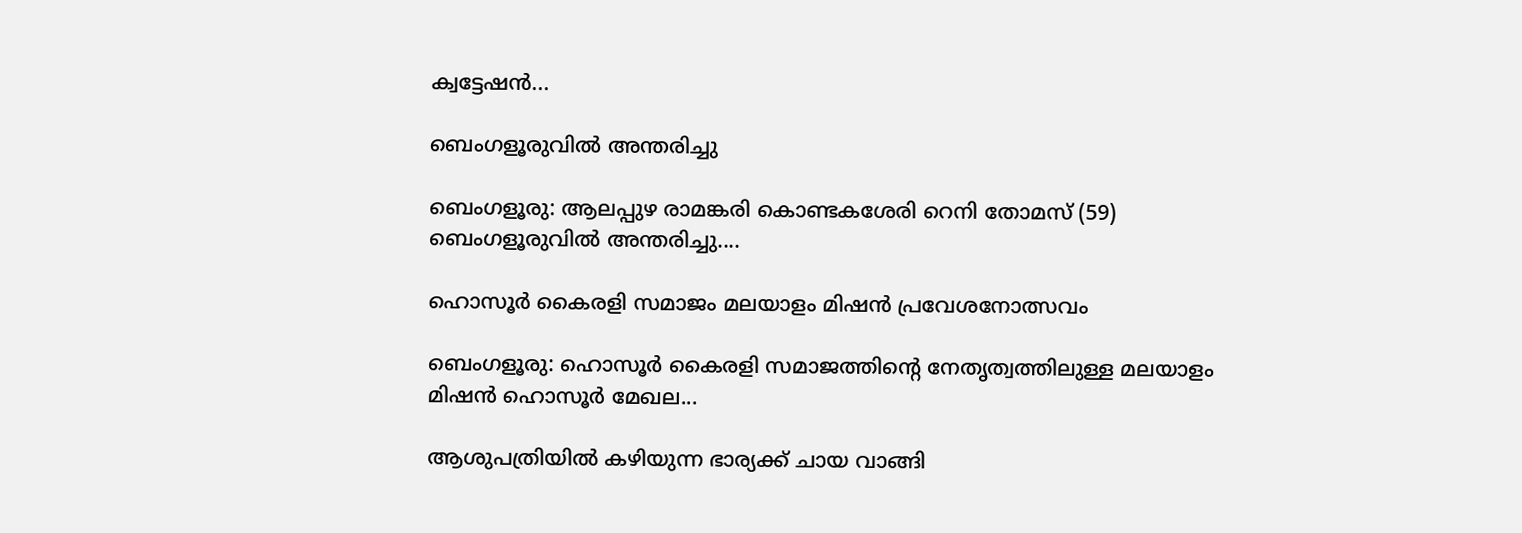ക്വട്ടേഷന്‍...

ബെംഗളൂരുവില്‍ അന്തരിച്ചു

ബെംഗളൂരു: ആലപ്പുഴ രാമങ്കരി കൊണ്ടകശേരി റെനി തോമസ് (59) ബെംഗളൂരുവില്‍ അന്തരിച്ചു....

ഹൊസൂർ കൈരളി സമാജം മലയാളം മിഷൻ പ്രവേശനോത്സവം

ബെംഗളൂരു: ഹൊസൂർ കൈരളി സമാജത്തിൻ്റെ നേതൃത്വത്തിലുള്ള മലയാളം മിഷൻ ഹൊസൂർ മേഖല...

ആശുപത്രിയില്‍ കഴിയുന്ന ഭാര്യക്ക് ചായ വാങ്ങി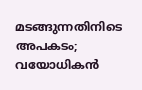മടങ്ങുന്നതിനിടെ അപകടം; വയോധികന്‍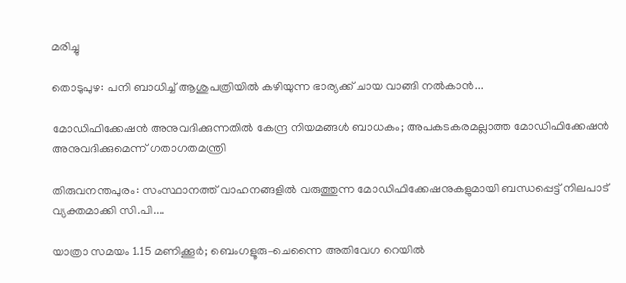മരിച്ചു

തൊടുപുഴ: പനി ബാധിച്ച്‌ ആശുപത്രിയില്‍ കഴിയുന്ന ഭാര്യക്ക് ചായ വാങ്ങി നല്‍കാന്‍...

മോഡിഫിക്കേഷൻ അനുവദിക്കുന്നതില്‍ കേന്ദ്ര നിയമങ്ങള്‍ ബാധകം; അപകടകരമല്ലാത്ത മോഡിഫിക്കേഷൻ അനുവദിക്കുമെന്ന് ഗതാഗതമന്ത്രി

തിരുവനന്തപുരം: സംസ്ഥാനത്ത് വാഹനങ്ങളില്‍ വരുത്തുന്ന മോഡിഫിക്കേഷനുകളുമായി ബന്ധപ്പെട്ട് നിലപാട് വ്യക്തമാക്കി സി.പി....

യാത്രാ സമയം 1.15 മണിക്കൂർ; ബെംഗളൂരു–ചെന്നൈ അതിവേഗ റെയിൽ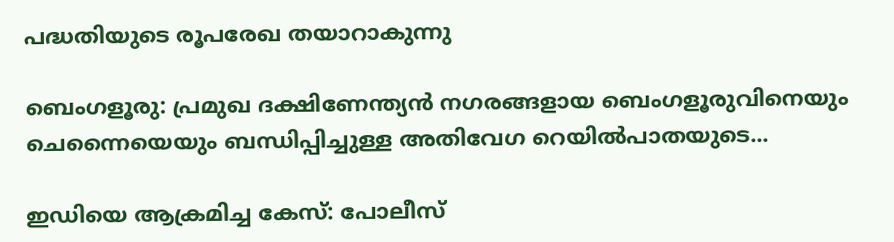പദ്ധതിയുടെ രൂപരേഖ തയാറാകുന്നു

ബെംഗളൂരു: പ്രമുഖ ദക്ഷിണേന്ത്യന്‍ നഗരങ്ങളായ ബെംഗളൂരുവിനെയും ചെന്നൈയെയും ബന്ധിപ്പിച്ചുള്ള അതിവേഗ റെയിൽപാതയുടെ...

ഇഡിയെ ആക്രമിച്ച കേസ്: പോലീസ്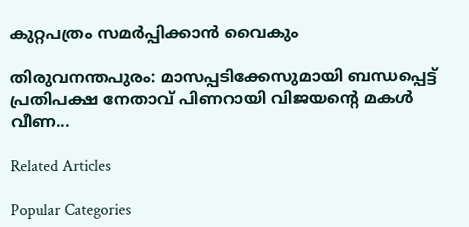കുറ്റപത്രം സമര്‍പ്പിക്കാൻ വൈകും

തിരുവനന്തപുരം: മാസപ്പടിക്കേസുമായി ബന്ധപ്പെട്ട് പ്രതിപക്ഷ നേതാവ് പിണറായി വിജയന്‍റെ മകള്‍ വീണ...

Related Articles

Popular Categories